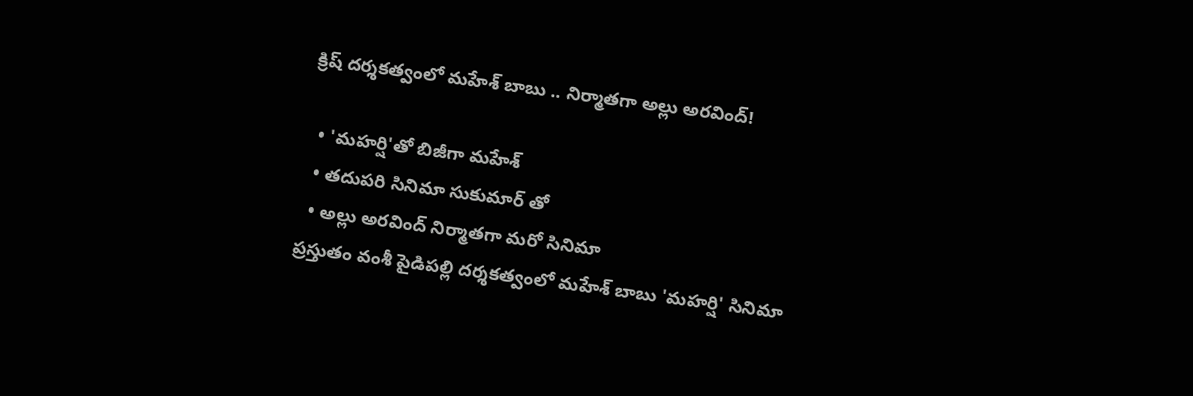క్రిష్ దర్శకత్వంలో మహేశ్ బాబు .. నిర్మాతగా అల్లు అరవింద్!

  • 'మహర్షి'తో బిజీగా మహేశ్
  • తదుపరి సినిమా సుకుమార్ తో
  • అల్లు అరవింద్ నిర్మాతగా మరో సినిమా
ప్రస్తుతం వంశీ పైడిపల్లి దర్శకత్వంలో మహేశ్ బాబు 'మహర్షి' సినిమా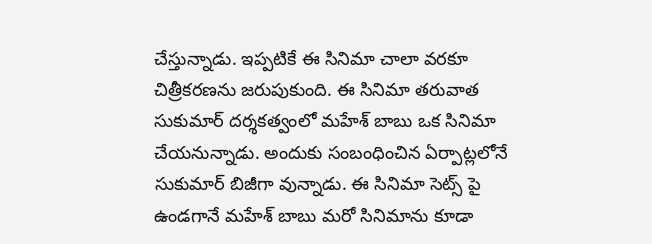చేస్తున్నాడు. ఇప్పటికే ఈ సినిమా చాలా వరకూ చిత్రీకరణను జరుపుకుంది. ఈ సినిమా తరువాత సుకుమార్ దర్శకత్వంలో మహేశ్ బాబు ఒక సినిమా చేయనున్నాడు. అందుకు సంబంధించిన ఏర్పాట్లలోనే సుకుమార్ బిజీగా వున్నాడు. ఈ సినిమా సెట్స్ పై ఉండగానే మహేశ్ బాబు మరో సినిమాను కూడా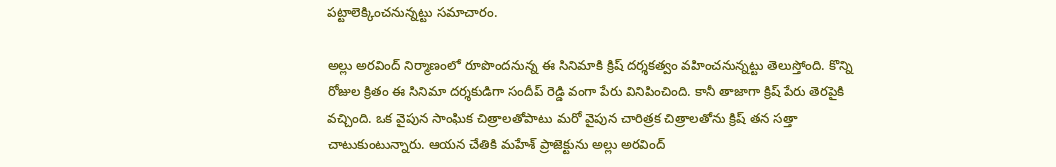పట్టాలెక్కించనున్నట్టు సమాచారం.

అల్లు అరవింద్ నిర్మాణంలో రూపొందనున్న ఈ సినిమాకి క్రిష్ దర్శకత్వం వహించనున్నట్టు తెలుస్తోంది. కొన్ని రోజుల క్రితం ఈ సినిమా దర్శకుడిగా సందీప్ రెడ్డి వంగా పేరు వినిపించింది. కానీ తాజాగా క్రిష్ పేరు తెరపైకి వచ్చింది. ఒక వైపున సాంఘిక చిత్రాలతోపాటు మరో వైపున చారిత్రక చిత్రాలతోను క్రిష్ తన సత్తా చాటుకుంటున్నారు. ఆయన చేతికి మహేశ్ ప్రాజెక్టును అల్లు అరవింద్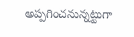అప్పగించనున్నట్టుగా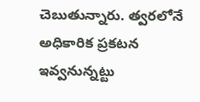చెబుతున్నారు. త్వరలోనే అధికారిక ప్రకటన ఇవ్వనున్నట్టు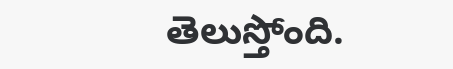తెలుస్తోంది.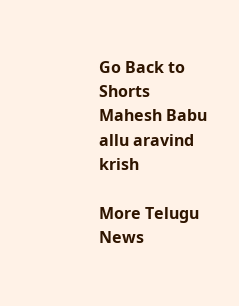Go Back to Shorts
Mahesh Babu
allu aravind
krish

More Telugu News